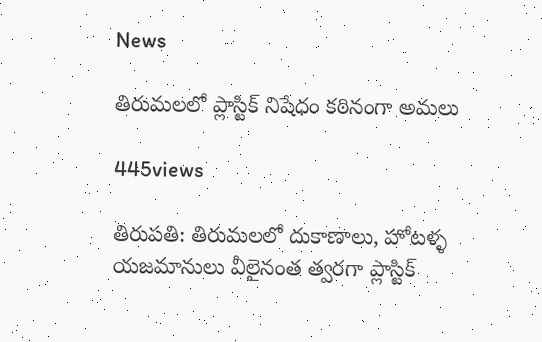News

తిరుమలలో ప్లాస్టిక్ నిషేధం కఠినంగా అమలు

445views

తిరుప‌తి: తిరుమలలో దుకాణాలు, హోటళ్ళ‌ యజమానులు వీలైనంత త్వరగా ప్లాస్టిక్‌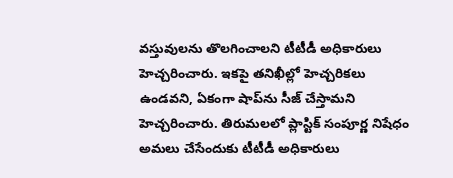వస్తువులను తొలగించాలని టీటీడీ అధికారులు హెచ్చరించారు. ఇకపై తనిఖీల్లో హెచ్చరికలు ఉండవని, ఏకంగా షాప్‌ను సీజ్‌ చేస్తామని హెచ్చరించారు. తిరుమలలో ప్లాస్టిక్‌ సంపూర్ణ నిషేధం అమలు చేసేందుకు టీటీడీ అధికారులు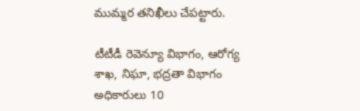ముమ్మర తనిఖీలు చేపట్టారు.

టీటీడీ రెవెన్యూ విభాగం, ఆరోగ్య శాఖ, నిఘా, భద్రతా విభాగం అధికారులు 10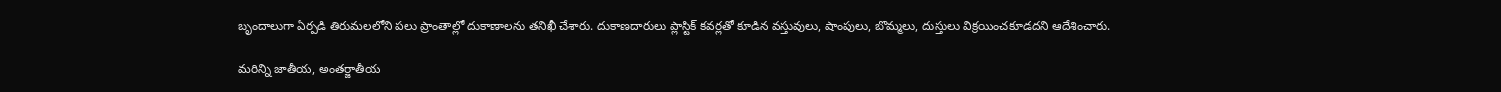బృందాలుగా ఏర్పడి తిరుమలలోని పలు ప్రాంతాల్లో దుకాణాలను తనిఖీ చేశారు. దుకాణదారులు ప్లాస్టిక్‌ కవర్లతో కూడిన వస్తువులు, షాంపులు, బొమ్మలు, దుస్తులు విక్రయించకూడదని ఆదేశించారు.

మరిన్ని జాతీయ, అంతర్జాతీయ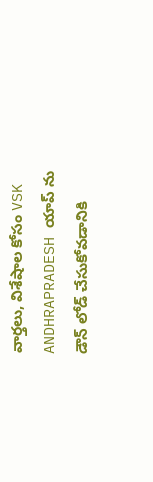వార్తలు, విశేషాల కోసం VSK ANDHRAPRADESH యాప్ ను డౌన్ లోడ్ చేసుకోవడానికి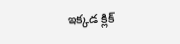ఇక్కడ క్లిక్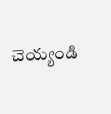చెయ్యండి